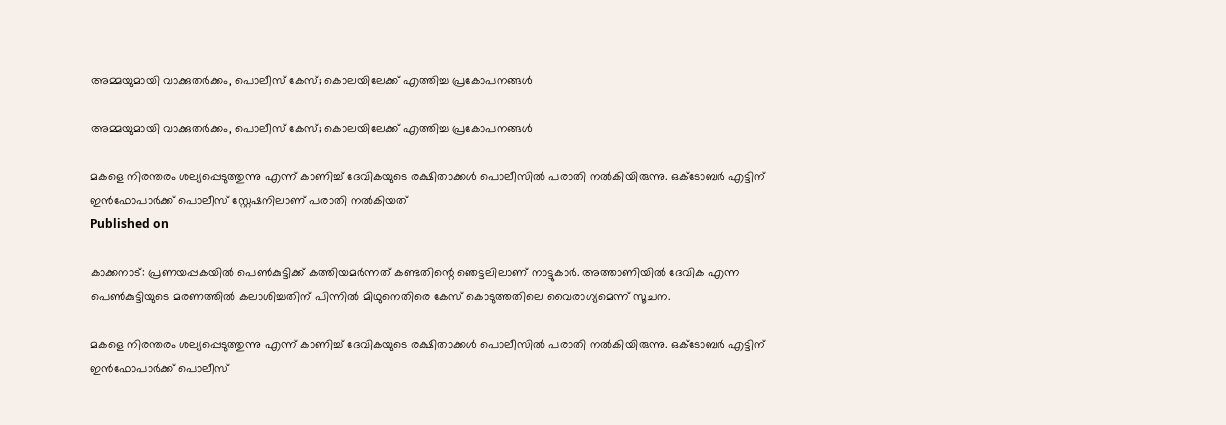അമ്മയുമായി വാക്കുതര്‍ക്കം, പൊലീസ് കേസ്; കൊലയിലേക്ക് എത്തിച്ച പ്രകോപനങ്ങള്‍

അമ്മയുമായി വാക്കുതര്‍ക്കം, പൊലീസ് കേസ്; കൊലയിലേക്ക് എത്തിച്ച പ്രകോപനങ്ങള്‍

മകളെ നിരന്തരം ശല്യപ്പെടുത്തുന്നു എന്ന് കാണിച്ച് ദേവികയുടെ രക്ഷിതാക്കള്‍ പൊലീസില്‍ പരാതി നല്‍കിയിരുന്നു. ഒക്ടോബര്‍ എട്ടിന് ഇന്‍ഫോപാര്‍ക്ക് പൊലീസ് സ്റ്റേഷനിലാണ് പരാതി നല്‍കിയത്
Published on

കാക്കനാട്: പ്രണയപ്പകയില്‍ പെണ്‍കുട്ടിക്ക് കത്തിയമര്‍ന്നത് കണ്ടതിന്റെ ഞെട്ടലിലാണ് നാട്ടുകാര്‍. അത്താണിയില്‍ ദേവിക എന്ന പെണ്‍കുട്ടിയുടെ മരണത്തില്‍ കലാശിച്ചതിന് പിന്നില്‍ മിഥുനെതിരെ കേസ് കൊടുത്തതിലെ വൈരാഗ്യമെന്ന് സൂചന.

മകളെ നിരന്തരം ശല്യപ്പെടുത്തുന്നു എന്ന് കാണിച്ച് ദേവികയുടെ രക്ഷിതാക്കള്‍ പൊലീസില്‍ പരാതി നല്‍കിയിരുന്നു. ഒക്ടോബര്‍ എട്ടിന് ഇന്‍ഫോപാര്‍ക്ക് പൊലീസ്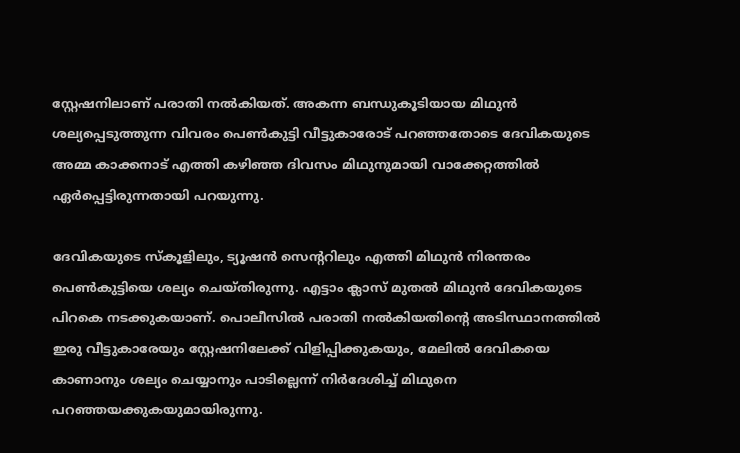സ്റ്റേഷനിലാണ് പരാതി നല്‍കിയത്. അകന്ന ബന്ധുകൂടിയായ മിഥുന്‍ ശല്യപ്പെടുത്തുന്ന വിവരം പെണ്‍കുട്ടി വീട്ടുകാരോട് പറഞ്ഞതോടെ ദേവികയുടെ അമ്മ കാക്കനാട് എത്തി കഴിഞ്ഞ ദിവസം മിഥുനുമായി വാക്കേറ്റത്തില്‍ ഏര്‍പ്പെട്ടിരുന്നതായി പറയുന്നു.

ദേവികയുടെ സ്‌കൂളിലും, ട്യൂഷന്‍ സെന്ററിലും എത്തി മിഥുന്‍ നിരന്തരം പെണ്‍കുട്ടിയെ ശല്യം ചെയ്തിരുന്നു. എട്ടാം ക്ലാസ് മുതല്‍ മിഥുന്‍ ദേവികയുടെ പിറകെ നടക്കുകയാണ്. പൊലീസില്‍ പരാതി നല്‍കിയതിന്റെ അടിസ്ഥാനത്തില്‍ ഇരു വീട്ടുകാരേയും സ്റ്റേഷനിലേക്ക് വിളിപ്പിക്കുകയും, മേലില്‍ ദേവികയെ കാണാനും ശല്യം ചെയ്യാനും പാടില്ലെന്ന് നിര്‍ദേശിച്ച് മിഥുനെ പറഞ്ഞയക്കുകയുമായിരുന്നു.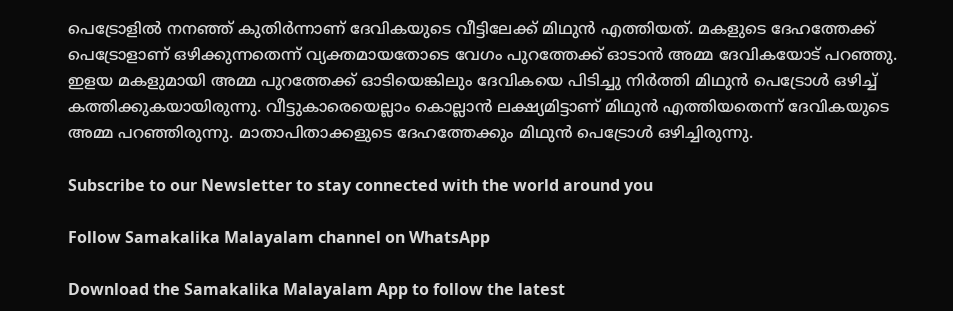പെട്രോളില്‍ നനഞ്ഞ് കുതിര്‍ന്നാണ് ദേവികയുടെ വീട്ടിലേക്ക് മിഥുന്‍ എത്തിയത്. മകളുടെ ദേഹത്തേക്ക് പെട്രോളാണ് ഒഴിക്കുന്നതെന്ന് വ്യക്തമായതോടെ വേഗം പുറത്തേക്ക് ഓടാന്‍ അമ്മ ദേവികയോട് പറഞ്ഞു. ഇളയ മകളുമായി അമ്മ പുറത്തേക്ക് ഓടിയെങ്കിലും ദേവികയെ പിടിച്ചു നിര്‍ത്തി മിഥുന്‍ പെട്രോള്‍ ഒഴിച്ച് കത്തിക്കുകയായിരുന്നു. വീട്ടുകാരെയെല്ലാം കൊല്ലാന്‍ ലക്ഷ്യമിട്ടാണ് മിഥുന്‍ എത്തിയതെന്ന് ദേവികയുടെ അമ്മ പറഞ്ഞിരുന്നു. മാതാപിതാക്കളുടെ ദേഹത്തേക്കും മിഥുന്‍ പെട്രോള്‍ ഒഴിച്ചിരുന്നു.

Subscribe to our Newsletter to stay connected with the world around you

Follow Samakalika Malayalam channel on WhatsApp

Download the Samakalika Malayalam App to follow the latest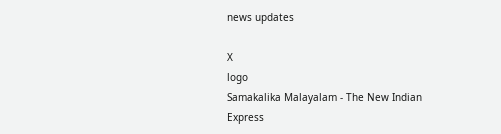news updates

X
logo
Samakalika Malayalam - The New Indian Express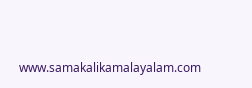www.samakalikamalayalam.com